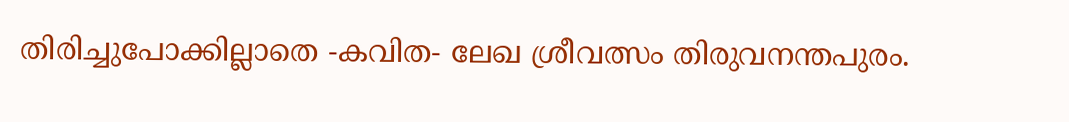തിരിച്ചുപോക്കില്ലാതെ -കവിത- ലേഖ ശ്രീവത്സം തിരുവനന്തപുരം.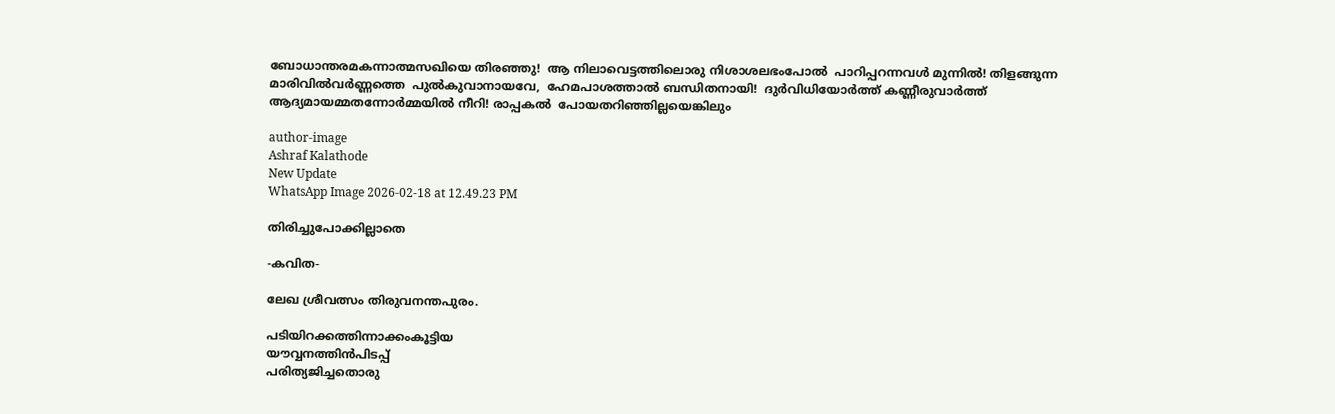ബോധാന്തരമകന്നാത്മസഖിയെ തിരഞ്ഞു!  ആ നിലാവെട്ടത്തിലൊരു നിശാശലഭംപോൽ  പാറിപ്പറന്നവൾ മുന്നിൽ! തിളങ്ങുന്ന മാരിവിൽവർണ്ണത്തെ  പുൽകുവാനായവേ,  ഹേമപാശത്താൽ ബന്ധിതനായി!  ദുർവിധിയോർത്ത് കണ്ണീരുവാർത്ത് ആദ്യമായമ്മതന്നോർമ്മയിൽ നീറി! രാപ്പകൽ  പോയതറിഞ്ഞില്ലയെങ്കിലും

author-image
Ashraf Kalathode
New Update
WhatsApp Image 2026-02-18 at 12.49.23 PM

തിരിച്ചുപോക്കില്ലാതെ

-കവിത-

ലേഖ ശ്രീവത്സം തിരുവനന്തപുരം.

പടിയിറക്കത്തിന്നാക്കംകൂട്ടിയ
യൗവ്വനത്തിൻപിടപ്പ്
പരിത്യജിച്ചതൊരു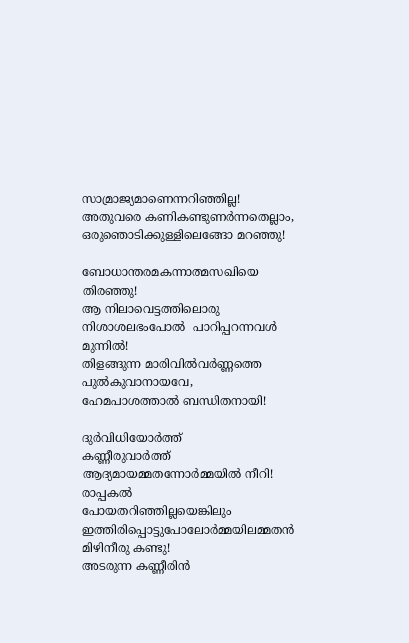സാമ്രാജ്യമാണെന്നറിഞ്ഞില്ല!
അതുവരെ കണികണ്ടുണർന്നതെല്ലാം,  ഒരുഞൊടിക്കുള്ളിലെങ്ങോ മറഞ്ഞു!

ബോധാന്തരമകന്നാത്മസഖിയെ തിരഞ്ഞു!
ആ നിലാവെട്ടത്തിലൊരു നിശാശലഭംപോൽ  പാറിപ്പറന്നവൾ മുന്നിൽ!
തിളങ്ങുന്ന മാരിവിൽവർണ്ണത്തെ
പുൽകുവാനായവേ,
ഹേമപാശത്താൽ ബന്ധിതനായി!

ദുർവിധിയോർത്ത്
കണ്ണീരുവാർത്ത്
ആദ്യമായമ്മതന്നോർമ്മയിൽ നീറി!
രാപ്പകൽ
പോയതറിഞ്ഞില്ലയെങ്കിലും
ഇത്തിരിപ്പൊട്ടുപോലോർമ്മയിലമ്മതൻ മിഴിനീരു കണ്ടു!
അടരുന്ന കണ്ണീരിൻ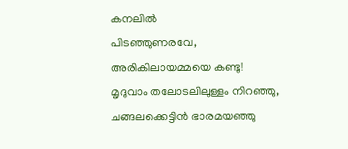കനലിൽ
പിടഞ്ഞുണരവേ,
അരികിലായമ്മയെ കണ്ടു!
മൃദുവാം തലോടലിലുള്ളം നിറഞ്ഞു,
ചങ്ങലക്കെട്ടിൻ ഭാരമയഞ്ഞു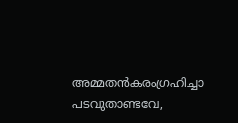അമ്മതൻകരംഗ്രഹിച്ചാ പടവുതാണ്ടവേ,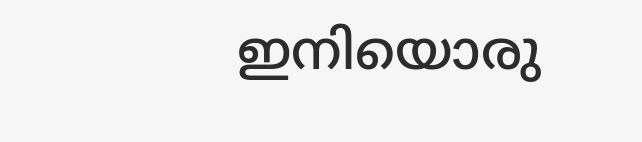ഇനിയൊരു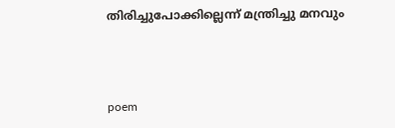തിരിച്ചുപോക്കില്ലെന്ന് മന്ത്രിച്ചു മനവും



poem